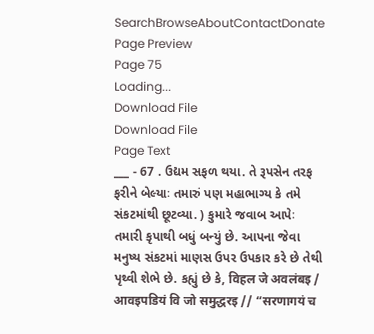SearchBrowseAboutContactDonate
Page Preview
Page 75
Loading...
Download File
Download File
Page Text
___ - 67 . ઉદ્યમ સફળ થયા. તે રૂપસેન તરફ ફરીને બેલ્યાઃ તમારું પણ મહાભાગ્ય કે તમે સંકટમાંથી છૂટવ્યા. ) કુમારે જવાબ આપેઃ તમારી કૃપાથી બધું બન્યું છે. આપના જેવા મનુષ્ય સંકટમાં માણસ ઉપર ઉપકાર કરે છે તેથી પૃથ્વી શેભે છે. કહ્યું છે કે, विहल जे अवलंबइ / आवइपडियं वि जो समुद्धरइ // “सरणागयं च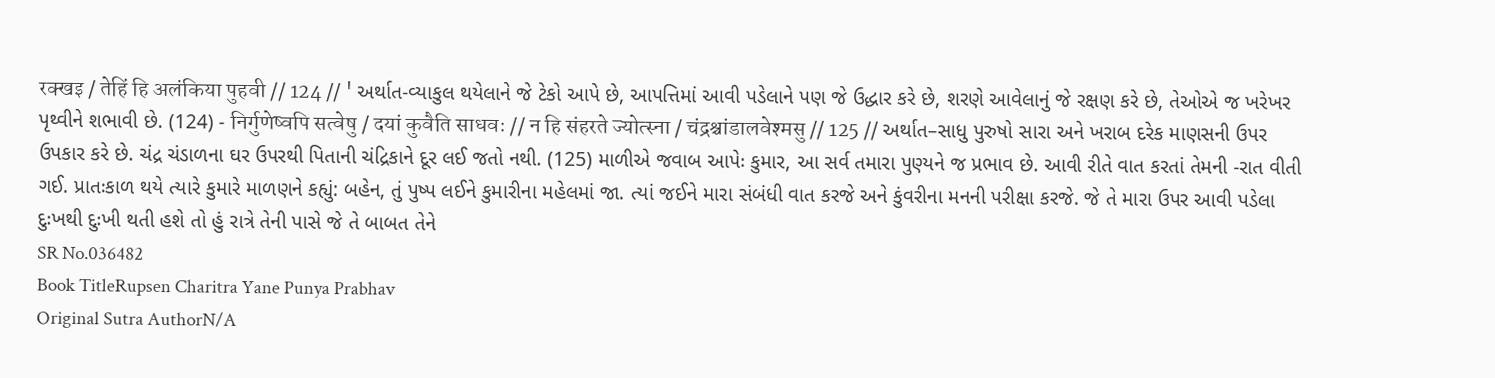रक्खइ / तेहिं हि अलंकिया पुहवी // 124 // ' અર્થાત-વ્યાકુલ થયેલાને જે ટેકો આપે છે, આપત્તિમાં આવી પડેલાને પણ જે ઉદ્ધાર કરે છે, શરણે આવેલાનું જે રક્ષણ કરે છે, તેઓએ જ ખરેખર પૃથ્વીને શભાવી છે. (124) - निर्गुणेष्वपि सत्वेषु / दयां कुवैति साधवः // न हि संहरते ज्योत्स्ना / चंद्रश्चांडालवेश्मसु // 125 // અર્થાત–સાધુ પુરુષો સારા અને ખરાબ દરેક માણસની ઉપર ઉપકાર કરે છે. ચંદ્ર ચંડાળના ઘર ઉપરથી પિતાની ચંદ્રિકાને દૂર લઈ જતો નથી. (125) માળીએ જવાબ આપેઃ કુમાર, આ સર્વ તમારા પુણ્યને જ પ્રભાવ છે. આવી રીતે વાત કરતાં તેમની -રાત વીતી ગઈ. પ્રાતઃકાળ થયે ત્યારે કુમારે માળણને કહ્યું: બહેન, તું પુષ્પ લઈને કુમારીના મહેલમાં જા. ત્યાં જઈને મારા સંબંધી વાત કરજે અને કુંવરીના મનની પરીક્ષા કરજે. જે તે મારા ઉપર આવી પડેલા દુઃખથી દુઃખી થતી હશે તો હું રાત્રે તેની પાસે જે તે બાબત તેને
SR No.036482
Book TitleRupsen Charitra Yane Punya Prabhav
Original Sutra AuthorN/A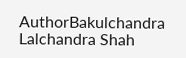AuthorBakulchandra Lalchandra Shah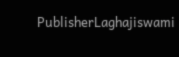PublisherLaghajiswami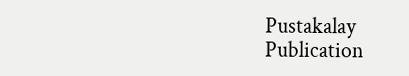Pustakalay
Publication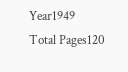Year1949
Total Pages120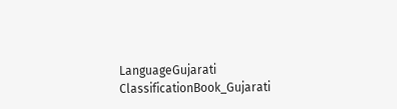LanguageGujarati
ClassificationBook_Gujarati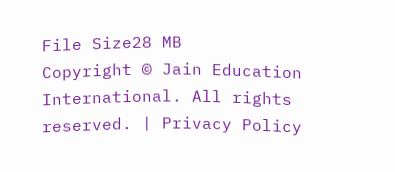File Size28 MB
Copyright © Jain Education International. All rights reserved. | Privacy Policy